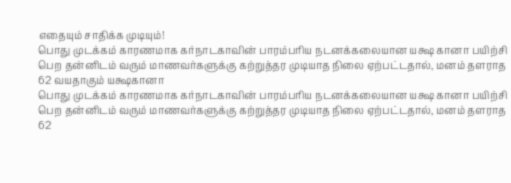எதையும் சாதிக்க முடியும்!
பொது முடக்கம் காரணமாக கர்நாடகாவின் பாரம்பரிய நடனக்கலையான யக்ஷ கானா பயிற்சி பெற தன்னிடம் வரும் மாணவர்களுக்கு கற்றுத்தர முடியாத நிலை ஏற்பட்டதால், மனம் தளராத 62 வயதாகும் யக்ஷகானா
பொது முடக்கம் காரணமாக கர்நாடகாவின் பாரம்பரிய நடனக்கலையான யக்ஷ கானா பயிற்சி பெற தன்னிடம் வரும் மாணவர்களுக்கு கற்றுத்தர முடியாத நிலை ஏற்பட்டதால், மனம் தளராத 62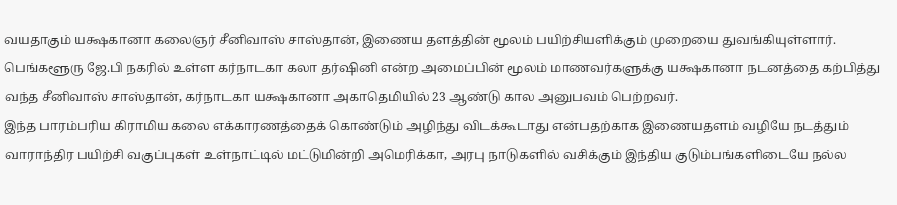வயதாகும் யக்ஷகானா கலைஞர் சீனிவாஸ் சாஸ்தான், இணைய தளத்தின் மூலம் பயிற்சியளிக்கும் முறையை துவங்கியுள்ளார்.
பெங்களூரு ஜே.பி நகரில் உள்ள கர்நாடகா கலா தர்ஷினி என்ற அமைப்பின் மூலம் மாணவர்களுக்கு யக்ஷகானா நடனத்தை கற்பித்து வந்த சீனிவாஸ் சாஸ்தான், கர்நாடகா யக்ஷகானா அகாதெமியில் 23 ஆண்டு கால அனுபவம் பெற்றவர்.
இந்த பாரம்பரிய கிராமிய கலை எக்காரணத்தைக் கொண்டும் அழிந்து விடக்கூடாது என்பதற்காக இணையதளம் வழியே நடத்தும் வாராந்திர பயிற்சி வகுப்புகள் உள்நாட்டில் மட்டுமின்றி அமெரிக்கா, அரபு நாடுகளில் வசிக்கும் இந்திய குடும்பங்களிடையே நல்ல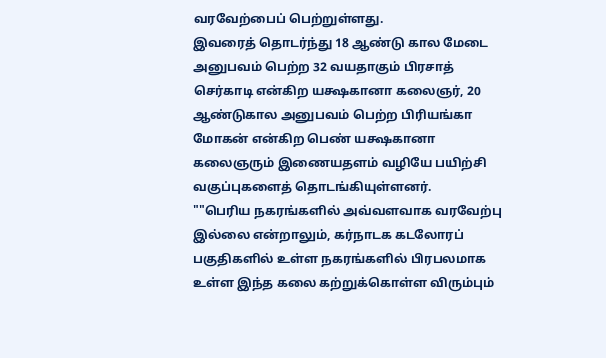வரவேற்பைப் பெற்றுள்ளது.
இவரைத் தொடர்ந்து 18 ஆண்டு கால மேடை அனுபவம் பெற்ற 32 வயதாகும் பிரசாத் செர்காடி என்கிற யக்ஷகானா கலைஞர், 20 ஆண்டுகால அனுபவம் பெற்ற பிரியங்கா மோகன் என்கிற பெண் யக்ஷகானா கலைஞரும் இணையதளம் வழியே பயிற்சி வகுப்புகளைத் தொடங்கியுள்ளனர்.
""பெரிய நகரங்களில் அவ்வளவாக வரவேற்பு இல்லை என்றாலும், கர்நாடக கடலோரப் பகுதிகளில் உள்ள நகரங்களில் பிரபலமாக உள்ள இந்த கலை கற்றுக்கொள்ள விரும்பும்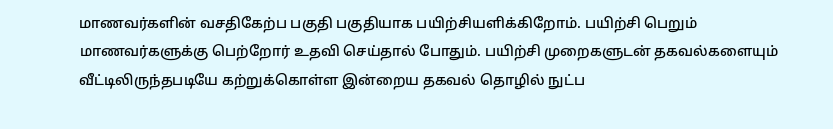மாணவர்களின் வசதிகேற்ப பகுதி பகுதியாக பயிற்சியளிக்கிறோம். பயிற்சி பெறும் மாணவர்களுக்கு பெற்றோர் உதவி செய்தால் போதும். பயிற்சி முறைகளுடன் தகவல்களையும் வீட்டிலிருந்தபடியே கற்றுக்கொள்ள இன்றைய தகவல் தொழில் நுட்ப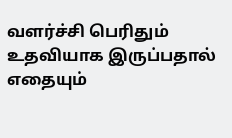வளர்ச்சி பெரிதும் உதவியாக இருப்பதால் எதையும்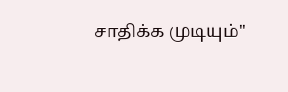சாதிக்க முடியும்''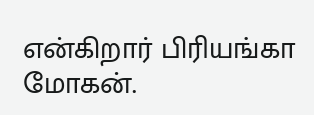என்கிறார் பிரியங்கா மோகன்.